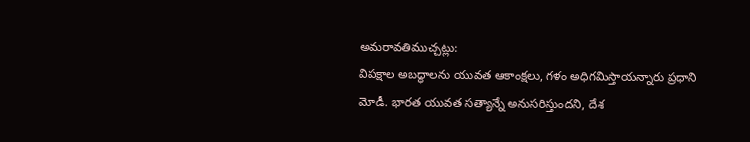అమరావతిముచ్చట్లు:
విపక్షాల అబద్ధాలను యువత ఆకాంక్షలు, గళం అధిగమిస్తాయన్నారు ప్రధాని మోడీ. భారత యువత సత్యాన్నే అనుసరిస్తుందని, దేశ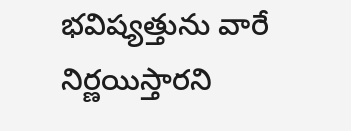భవిష్యత్తును వారే నిర్ణయిస్తారని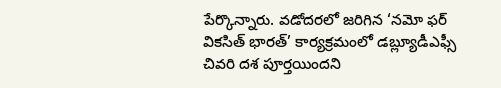పేర్కొన్నారు. వడోదరలో జరిగిన ‘నమో ఫర్ వికసిత్ భారత్’ కార్యక్రమంలో డబ్ల్యూడీఎఫ్సీ చివరి దశ పూర్తయిందని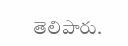తెలిపారు.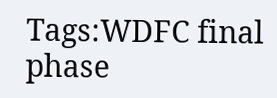Tags:WDFC final phase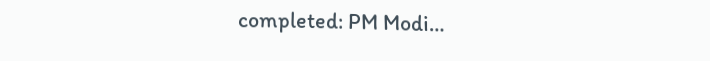completed: PM Modi…